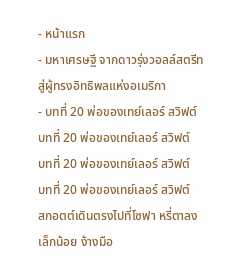- หน้าแรก
- มหาเศรษฐี จากดาวรุ่งวอลล์สตรีทสู่ผู้ทรงอิทธิพลแห่งอเมริกา
- บทที่ 20 พ่อของเทย์เลอร์ สวิฟต์
บทที่ 20 พ่อของเทย์เลอร์ สวิฟต์
บทที่ 20 พ่อของเทย์เลอร์ สวิฟต์
บทที่ 20 พ่อของเทย์เลอร์ สวิฟต์
สกอตต์เดินตรงไปที่โซฟา หรี่ตาลงเล็กน้อย ง้างมือ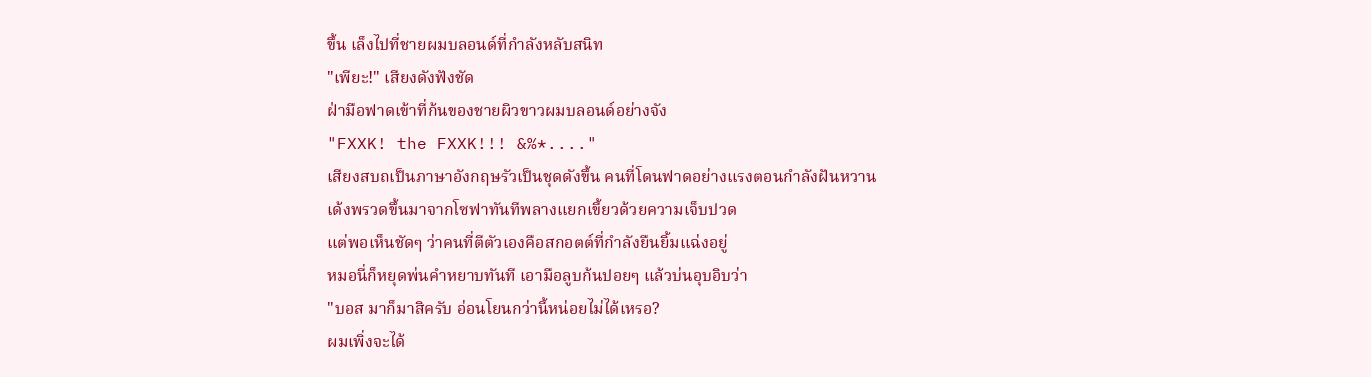ขึ้น เล็งไปที่ชายผมบลอนด์ที่กำลังหลับสนิท
"เพียะ!" เสียงดังฟังชัด
ฝ่ามือฟาดเข้าที่ก้นของชายผิวขาวผมบลอนด์อย่างจัง
"FXXK! the FXXK!!! &%*...."
เสียงสบถเป็นภาษาอังกฤษรัวเป็นชุดดังขึ้น คนที่โดนฟาดอย่างแรงตอนกำลังฝันหวาน
เด้งพรวดขึ้นมาจากโซฟาทันทีพลางแยกเขี้ยวด้วยความเจ็บปวด
แต่พอเห็นชัดๆ ว่าคนที่ตีตัวเองคือสกอตต์ที่กำลังยืนยิ้มแฉ่งอยู่
หมอนี่ก็หยุดพ่นคำหยาบทันที เอามือลูบก้นปอยๆ แล้วบ่นอุบอิบว่า
"บอส มาก็มาสิครับ อ่อนโยนกว่านี้หน่อยไม่ได้เหรอ?
ผมเพิ่งจะได้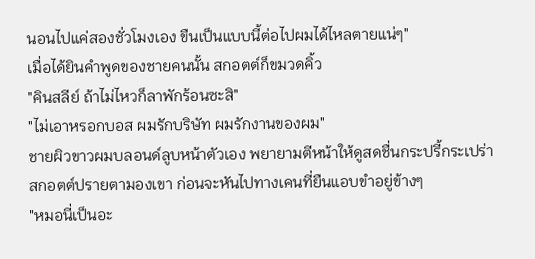นอนไปแค่สองชั่วโมงเอง ขืนเป็นแบบนี้ต่อไปผมได้ไหลตายแน่ๆ"
เมื่อได้ยินคำพูดของชายคนนั้น สกอตต์ก็ขมวดคิ้ว
"คินสลีย์ ถ้าไม่ไหวก็ลาพักร้อนซะสิ"
"ไม่เอาหรอกบอส ผมรักบริษัท ผมรักงานของผม"
ชายผิวขาวผมบลอนด์ลูบหน้าตัวเอง พยายามตีหน้าให้ดูสดชื่นกระปรี้กระเปร่า
สกอตต์ปรายตามองเขา ก่อนจะหันไปทางเคนที่ยืนแอบขำอยู่ข้างๆ
"หมอนี่เป็นอะ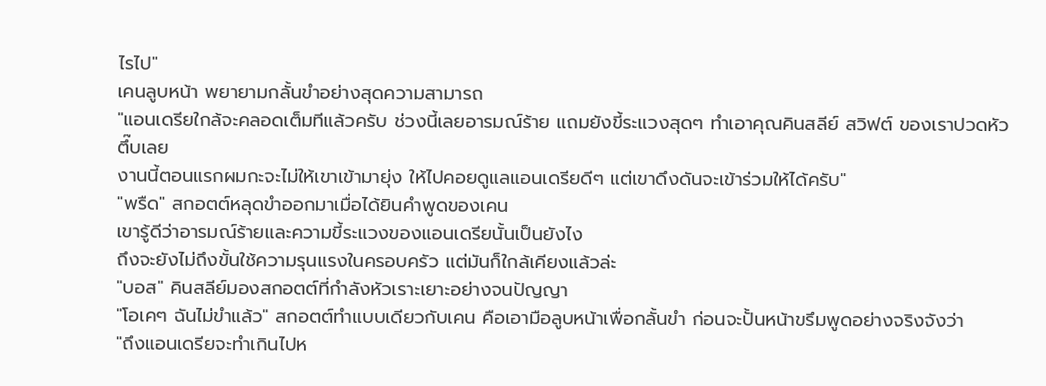ไรไป"
เคนลูบหน้า พยายามกลั้นขำอย่างสุดความสามารถ
"แอนเดรียใกล้จะคลอดเต็มทีแล้วครับ ช่วงนี้เลยอารมณ์ร้าย แถมยังขี้ระแวงสุดๆ ทำเอาคุณคินสลีย์ สวิฟต์ ของเราปวดหัวตึ๊บเลย
งานนี้ตอนแรกผมกะจะไม่ให้เขาเข้ามายุ่ง ให้ไปคอยดูแลแอนเดรียดีๆ แต่เขาดึงดันจะเข้าร่วมให้ได้ครับ"
"พรืด" สกอตต์หลุดขำออกมาเมื่อได้ยินคำพูดของเคน
เขารู้ดีว่าอารมณ์ร้ายและความขี้ระแวงของแอนเดรียนั้นเป็นยังไง
ถึงจะยังไม่ถึงขั้นใช้ความรุนแรงในครอบครัว แต่มันก็ใกล้เคียงแล้วล่ะ
"บอส" คินสลีย์มองสกอตต์ที่กำลังหัวเราะเยาะอย่างจนปัญญา
"โอเคๆ ฉันไม่ขำแล้ว" สกอตต์ทำแบบเดียวกับเคน คือเอามือลูบหน้าเพื่อกลั้นขำ ก่อนจะปั้นหน้าขรึมพูดอย่างจริงจังว่า
"ถึงแอนเดรียจะทำเกินไปห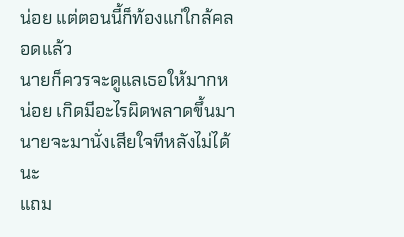น่อย แต่ตอนนี้ก็ท้องแก่ใกล้คลอดแล้ว
นายก็ควรจะดูแลเธอให้มากหน่อย เกิดมีอะไรผิดพลาดขึ้นมา นายจะมานั่งเสียใจทีหลังไม่ได้นะ
แถม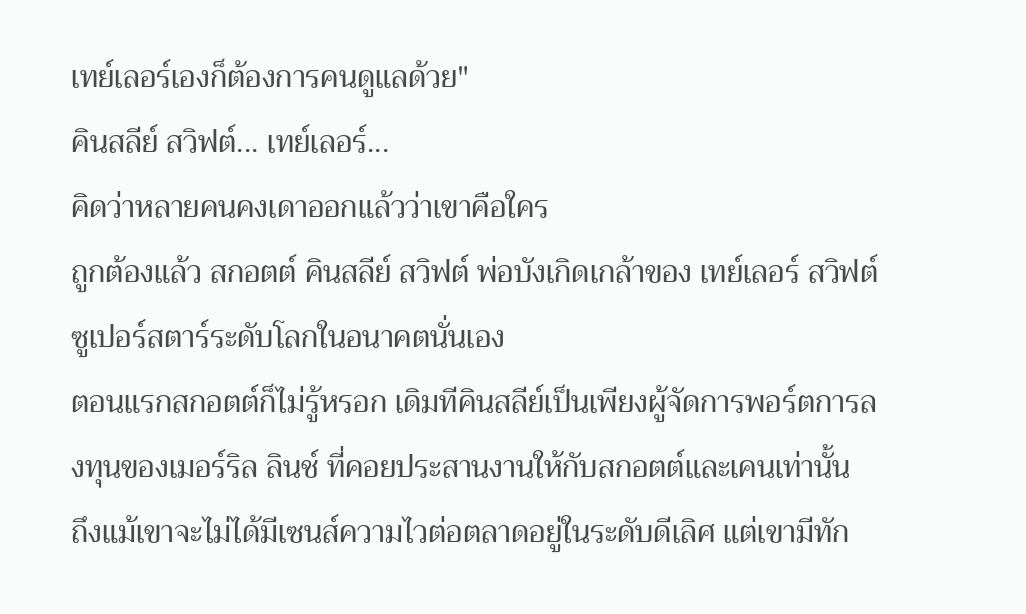เทย์เลอร์เองก็ต้องการคนดูแลด้วย"
คินสลีย์ สวิฟต์... เทย์เลอร์...
คิดว่าหลายคนคงเดาออกแล้วว่าเขาคือใคร
ถูกต้องแล้ว สกอตต์ คินสลีย์ สวิฟต์ พ่อบังเกิดเกล้าของ เทย์เลอร์ สวิฟต์ ซูเปอร์สตาร์ระดับโลกในอนาคตนั่นเอง
ตอนแรกสกอตต์ก็ไม่รู้หรอก เดิมทีคินสลีย์เป็นเพียงผู้จัดการพอร์ตการลงทุนของเมอร์ริล ลินช์ ที่คอยประสานงานให้กับสกอตต์และเคนเท่านั้น
ถึงแม้เขาจะไม่ได้มีเซนส์ความไวต่อตลาดอยู่ในระดับดีเลิศ แต่เขามีทัก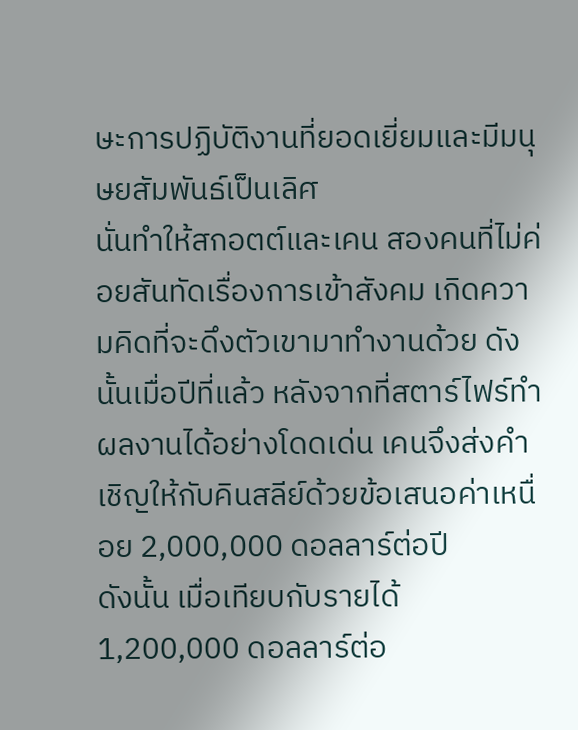ษะการปฏิบัติงานที่ยอดเยี่ยมและมีมนุษยสัมพันธ์เป็นเลิศ
นั่นทำให้สกอตต์และเคน สองคนที่ไม่ค่อยสันทัดเรื่องการเข้าสังคม เกิดความคิดที่จะดึงตัวเขามาทำงานด้วย ดังนั้นเมื่อปีที่แล้ว หลังจากที่สตาร์ไฟร์ทำผลงานได้อย่างโดดเด่น เคนจึงส่งคำเชิญให้กับคินสลีย์ด้วยข้อเสนอค่าเหนื่อย 2,000,000 ดอลลาร์ต่อปี
ดังนั้น เมื่อเทียบกับรายได้ 1,200,000 ดอลลาร์ต่อ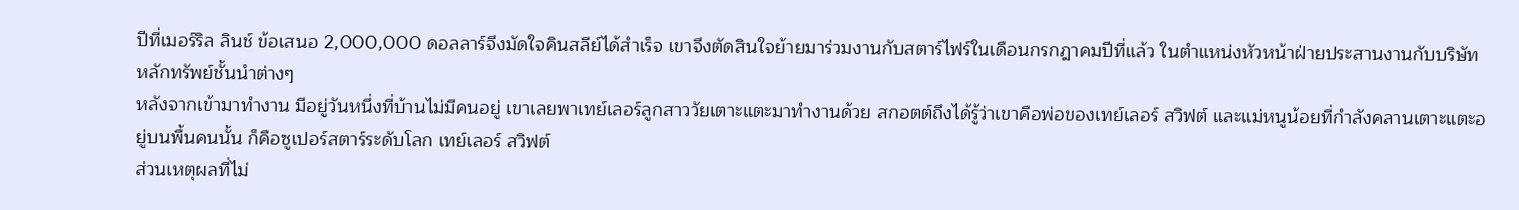ปีที่เมอร์ริล ลินช์ ข้อเสนอ 2,000,000 ดอลลาร์จึงมัดใจคินสลีย์ได้สำเร็จ เขาจึงตัดสินใจย้ายมาร่วมงานกับสตาร์ไฟร์ในเดือนกรกฎาคมปีที่แล้ว ในตำแหน่งหัวหน้าฝ่ายประสานงานกับบริษัทหลักทรัพย์ชั้นนำต่างๆ
หลังจากเข้ามาทำงาน มีอยู่วันหนึ่งที่บ้านไม่มีคนอยู่ เขาเลยพาเทย์เลอร์ลูกสาววัยเตาะแตะมาทำงานด้วย สกอตต์ถึงได้รู้ว่าเขาคือพ่อของเทย์เลอร์ สวิฟต์ และแม่หนูน้อยที่กำลังคลานเตาะแตะอยู่บนพื้นคนนั้น ก็คือซูเปอร์สตาร์ระดับโลก เทย์เลอร์ สวิฟต์
ส่วนเหตุผลที่ไม่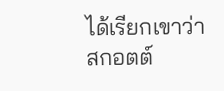ได้เรียกเขาว่าสกอตต์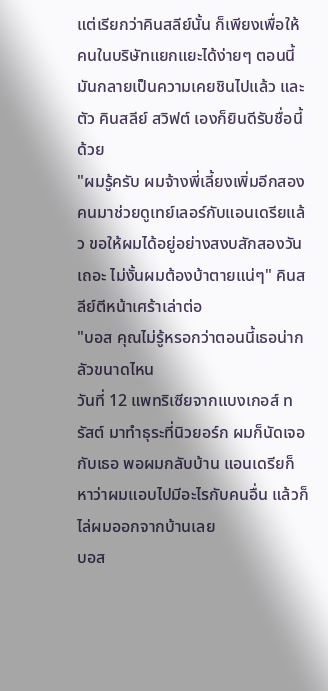แต่เรียกว่าคินสลีย์นั้น ก็เพียงเพื่อให้คนในบริษัทแยกแยะได้ง่ายๆ ตอนนี้มันกลายเป็นความเคยชินไปแล้ว และตัว คินสลีย์ สวิฟต์ เองก็ยินดีรับชื่อนี้ด้วย
"ผมรู้ครับ ผมจ้างพี่เลี้ยงเพิ่มอีกสองคนมาช่วยดูเทย์เลอร์กับแอนเดรียแล้ว ขอให้ผมได้อยู่อย่างสงบสักสองวันเถอะ ไม่งั้นผมต้องบ้าตายแน่ๆ" คินสลีย์ตีหน้าเศร้าเล่าต่อ
"บอส คุณไม่รู้หรอกว่าตอนนี้เธอน่ากลัวขนาดไหน
วันที่ 12 แพทริเซียจากแบงเกอส์ ทรัสต์ มาทำธุระที่นิวยอร์ก ผมก็นัดเจอกับเธอ พอผมกลับบ้าน แอนเดรียก็หาว่าผมแอบไปมีอะไรกับคนอื่น แล้วก็ไล่ผมออกจากบ้านเลย
บอส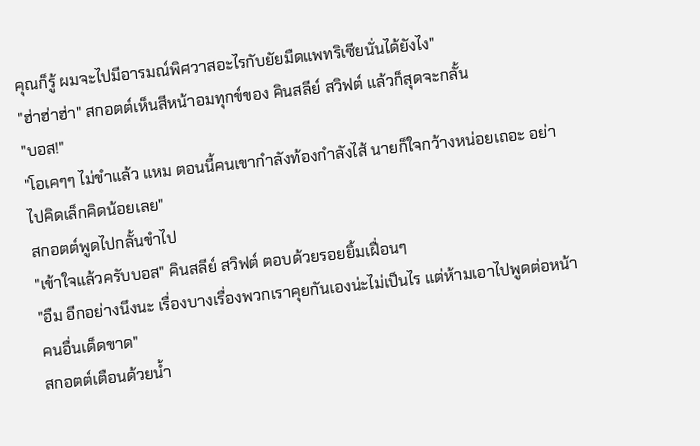คุณก็รู้ ผมจะไปมีอารมณ์พิศวาสอะไรกับยัยมืดแพทริเซียนั่นได้ยังไง"
"ฮ่าฮ่าฮ่า" สกอตต์เห็นสีหน้าอมทุกข์ของ คินสลีย์ สวิฟต์ แล้วก็สุดจะกลั้น
"บอส!"
"โอเคๆๆ ไม่ขำแล้ว แหม ตอนนี้คนเขากำลังท้องกำลังไส้ นายก็ใจกว้างหน่อยเถอะ อย่าไปคิดเล็กคิดน้อยเลย"
สกอตต์พูดไปกลั้นขำไป
"เข้าใจแล้วครับบอส" คินสลีย์ สวิฟต์ ตอบด้วยรอยยิ้มเฝื่อนๆ
"อืม อีกอย่างนึงนะ เรื่องบางเรื่องพวกเราคุยกันเองน่ะไม่เป็นไร แต่ห้ามเอาไปพูดต่อหน้าคนอื่นเด็ดขาด"
สกอตต์เตือนด้วยน้ำ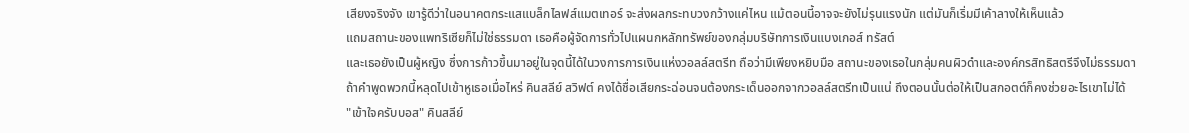เสียงจริงจัง เขารู้ดีว่าในอนาคตกระแสแบล็กไลฟส์แมตเทอร์ จะส่งผลกระทบวงกว้างแค่ไหน แม้ตอนนี้อาจจะยังไม่รุนแรงนัก แต่มันก็เริ่มมีเค้าลางให้เห็นแล้ว
แถมสถานะของแพทริเซียก็ไม่ใช่ธรรมดา เธอคือผู้จัดการทั่วไปแผนกหลักทรัพย์ของกลุ่มบริษัทการเงินแบงเกอส์ ทรัสต์
และเธอยังเป็นผู้หญิง ซึ่งการก้าวขึ้นมาอยู่ในจุดนี้ได้ในวงการการเงินแห่งวอลล์สตรีท ถือว่ามีเพียงหยิบมือ สถานะของเธอในกลุ่มคนผิวดำและองค์กรสิทธิสตรีจึงไม่ธรรมดา
ถ้าคำพูดพวกนี้หลุดไปเข้าหูเธอเมื่อไหร่ คินสลีย์ สวิฟต์ คงได้ชื่อเสียกระฉ่อนจนต้องกระเด็นออกจากวอลล์สตรีทเป็นแน่ ถึงตอนนั้นต่อให้เป็นสกอตต์ก็คงช่วยอะไรเขาไม่ได้
"เข้าใจครับบอส" คินสลีย์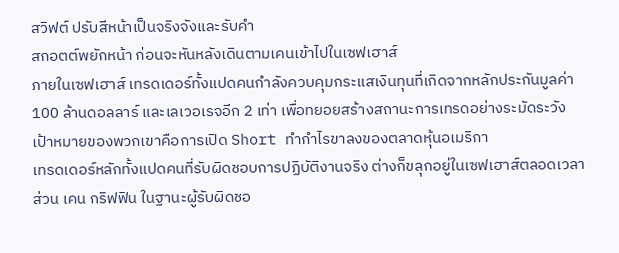สวิฟต์ ปรับสีหน้าเป็นจริงจังและรับคำ
สกอตต์พยักหน้า ก่อนจะหันหลังเดินตามเคนเข้าไปในเซฟเฮาส์
ภายในเซฟเฮาส์ เทรดเดอร์ทั้งแปดคนกำลังควบคุมกระแสเงินทุนที่เกิดจากหลักประกันมูลค่า 100 ล้านดอลลาร์ และเลเวอเรจอีก 2 เท่า เพื่อทยอยสร้างสถานะการเทรดอย่างระมัดระวัง เป้าหมายของพวกเขาคือการเปิด Short ทำกำไรขาลงของตลาดหุ้นอเมริกา
เทรดเดอร์หลักทั้งแปดคนที่รับผิดชอบการปฏิบัติงานจริง ต่างก็ขลุกอยู่ในเซฟเฮาส์ตลอดเวลา
ส่วน เคน กริฟฟิน ในฐานะผู้รับผิดชอ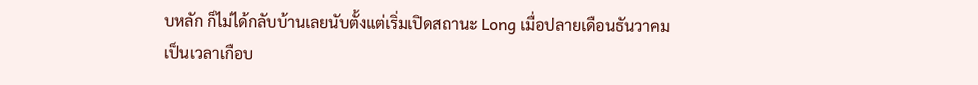บหลัก ก็ไม่ได้กลับบ้านเลยนับตั้งแต่เริ่มเปิดสถานะ Long เมื่อปลายเดือนธันวาคม
เป็นเวลาเกือบ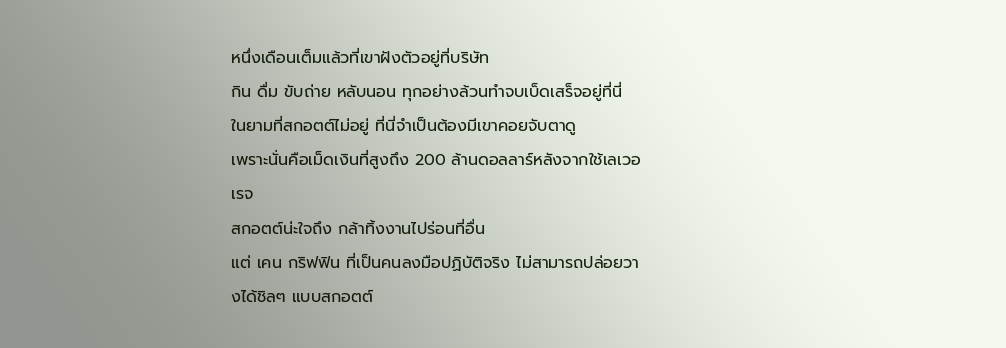หนึ่งเดือนเต็มแล้วที่เขาฝังตัวอยู่ที่บริษัท
กิน ดื่ม ขับถ่าย หลับนอน ทุกอย่างล้วนทำจบเบ็ดเสร็จอยู่ที่นี่
ในยามที่สกอตต์ไม่อยู่ ที่นี่จำเป็นต้องมีเขาคอยจับตาดู
เพราะนั่นคือเม็ดเงินที่สูงถึง 200 ล้านดอลลาร์หลังจากใช้เลเวอเรจ
สกอตต์น่ะใจถึง กล้าทิ้งงานไปร่อนที่อื่น
แต่ เคน กริฟฟิน ที่เป็นคนลงมือปฏิบัติจริง ไม่สามารถปล่อยวางได้ชิลๆ แบบสกอตต์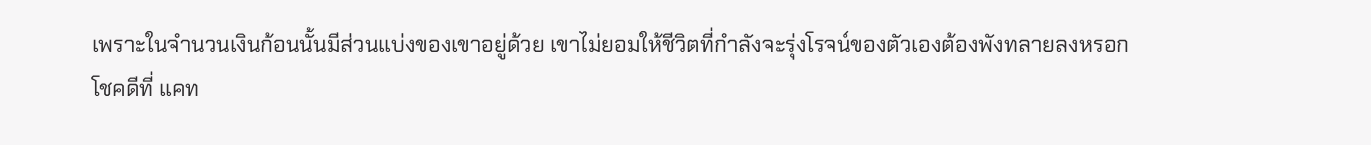เพราะในจำนวนเงินก้อนนั้นมีส่วนแบ่งของเขาอยู่ด้วย เขาไม่ยอมให้ชีวิตที่กำลังจะรุ่งโรจน์ของตัวเองต้องพังทลายลงหรอก
โชคดีที่ แคท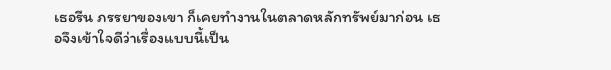เธอรีน ภรรยาของเขา ก็เคยทำงานในตลาดหลักทรัพย์มาก่อน เธอจึงเข้าใจดีว่าเรื่องแบบนี้เป็น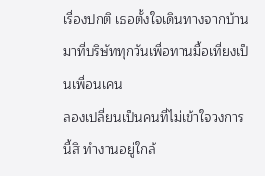เรื่องปกติ เธอตั้งใจเดินทางจากบ้านมาที่บริษัททุกวันเพื่อทานมื้อเที่ยงเป็นเพื่อนเคน
ลองเปลี่ยนเป็นคนที่ไม่เข้าใจวงการนี้สิ ทำงานอยู่ใกล้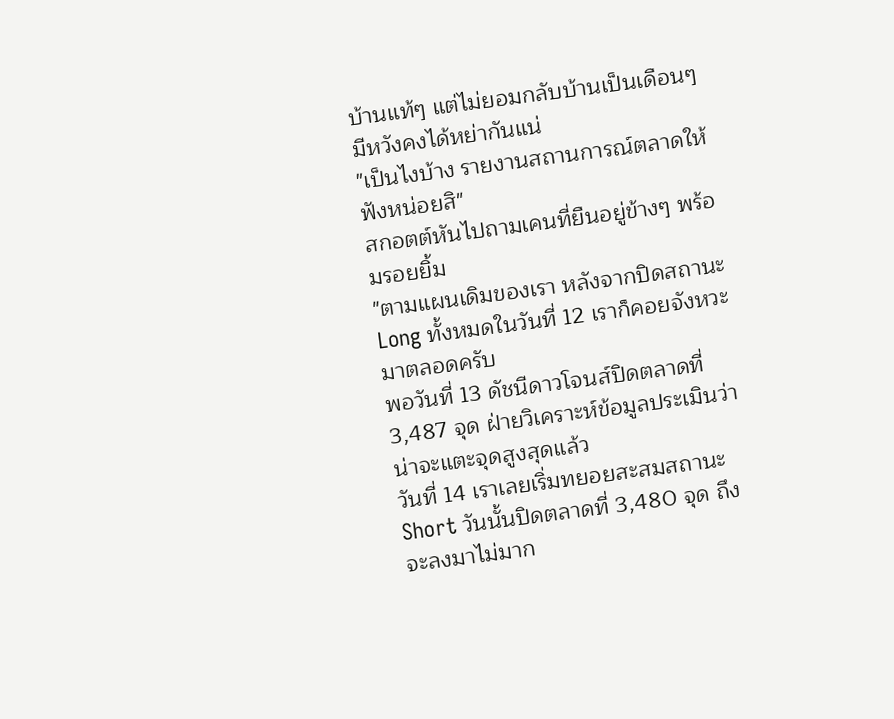บ้านแท้ๆ แต่ไม่ยอมกลับบ้านเป็นเดือนๆ มีหวังคงได้หย่ากันแน่
"เป็นไงบ้าง รายงานสถานการณ์ตลาดให้ฟังหน่อยสิ"
สกอตต์หันไปถามเคนที่ยืนอยู่ข้างๆ พร้อมรอยยิ้ม
"ตามแผนเดิมของเรา หลังจากปิดสถานะ Long ทั้งหมดในวันที่ 12 เราก็คอยจังหวะมาตลอดครับ
พอวันที่ 13 ดัชนีดาวโจนส์ปิดตลาดที่ 3,487 จุด ฝ่ายวิเคราะห์ข้อมูลประเมินว่าน่าจะแตะจุดสูงสุดแล้ว
วันที่ 14 เราเลยเริ่มทยอยสะสมสถานะ Short วันนั้นปิดตลาดที่ 3,480 จุด ถึงจะลงมาไม่มาก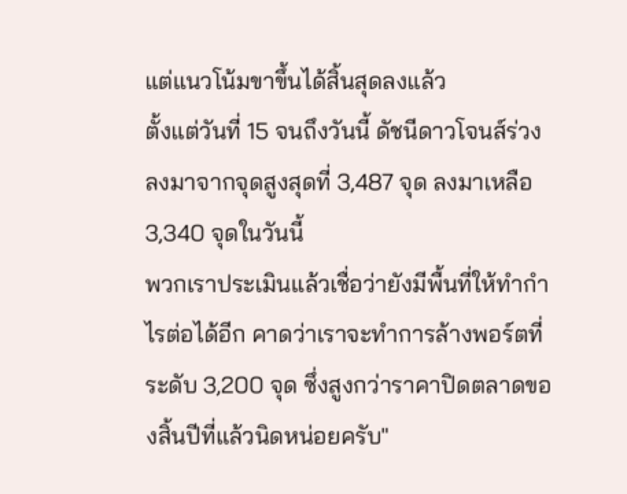แต่แนวโน้มขาขึ้นได้สิ้นสุดลงแล้ว
ตั้งแต่วันที่ 15 จนถึงวันนี้ ดัชนีดาวโจนส์ร่วงลงมาจากจุดสูงสุดที่ 3,487 จุด ลงมาเหลือ 3,340 จุดในวันนี้
พวกเราประเมินแล้วเชื่อว่ายังมีพื้นที่ให้ทำกำไรต่อได้อีก คาดว่าเราจะทำการล้างพอร์ตที่ระดับ 3,200 จุด ซึ่งสูงกว่าราคาปิดตลาดของสิ้นปีที่แล้วนิดหน่อยครับ"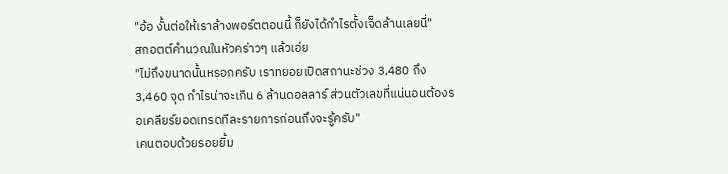"อ้อ งั้นต่อให้เราล้างพอร์ตตอนนี้ ก็ยังได้กำไรตั้งเจ็ดล้านเลยนี่"
สกอตต์คำนวณในหัวคร่าวๆ แล้วเอ่ย
"ไม่ถึงขนาดนั้นหรอกครับ เราทยอยเปิดสถานะช่วง 3,480 ถึง 3,460 จุด กำไรน่าจะเกิน 6 ล้านดอลลาร์ ส่วนตัวเลขที่แน่นอนต้องรอเคลียร์ยอดเทรดทีละรายการก่อนถึงจะรู้ครับ"
เคนตอบด้วยรอยยิ้ม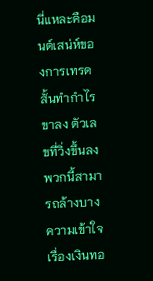นี่แหละคือมนต์เสน่ห์ของการเทรดสั้นทำกำไรขาลง ตัวเลขที่วิ่งขึ้นลงพวกนี้สามารถล้างบางความเข้าใจเรื่องเงินทอ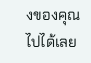งของคุณไปได้เลย